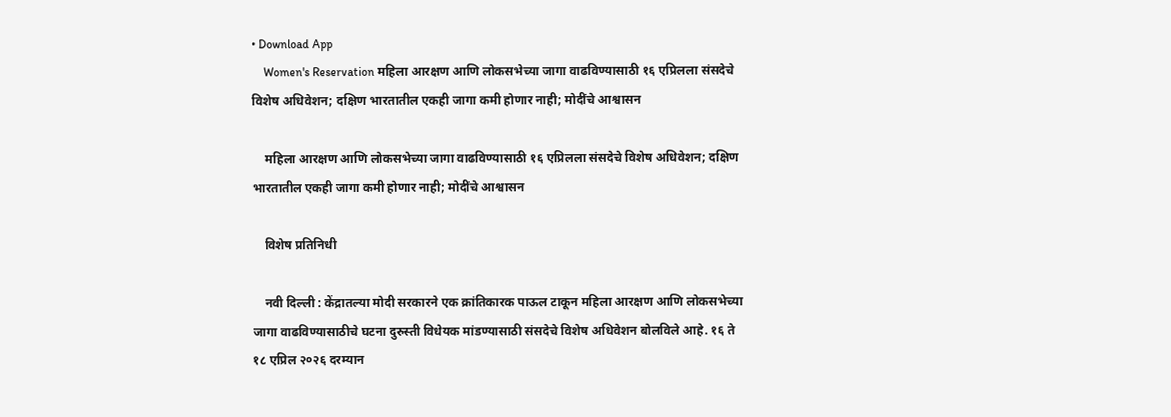• Download App
    Women's Reservation महिला आरक्षण आणि लोकसभेच्या जागा वाढविण्यासाठी १६ एप्रिलला संसदेचे विशेष अधिवेशन; दक्षिण भारतातील एकही जागा कमी होणार नाही; मोदींचे आश्वासन

    महिला आरक्षण आणि लोकसभेच्या जागा वाढविण्यासाठी १६ एप्रिलला संसदेचे विशेष अधिवेशन; दक्षिण भारतातील एकही जागा कमी होणार नाही; मोदींचे आश्वासन

    विशेष प्रतिनिधी

    नवी दिल्ली : केंद्रातल्या मोदी सरकारने एक क्रांतिकारक पाऊल टाकून महिला आरक्षण आणि लोकसभेच्या जागा वाढविण्यासाठीचे घटना दुरुस्ती विधेयक मांडण्यासाठी संसदेचे विशेष अधिवेशन बोलविले आहे. १६ ते १८ एप्रिल २०२६ दरम्यान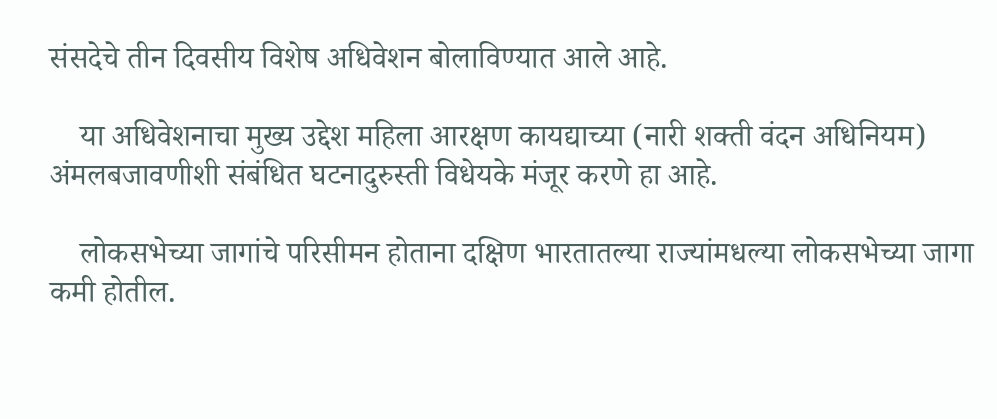संसदेचे तीन दिवसीय विशेष अधिवेशन बोलाविण्यात आले आहे.

    या अधिवेशनाचा मुख्य उद्देश महिला आरक्षण कायद्याच्या (नारी शक्ती वंदन अधिनियम) अंमलबजावणीशी संबंधित घटनादुरुस्ती विधेयके मंजूर करणे हा आहे.

    लोकसभेच्या जागांचे परिसीमन होताना दक्षिण भारतातल्या राज्यांमधल्या लोकसभेच्या जागा कमी होतील.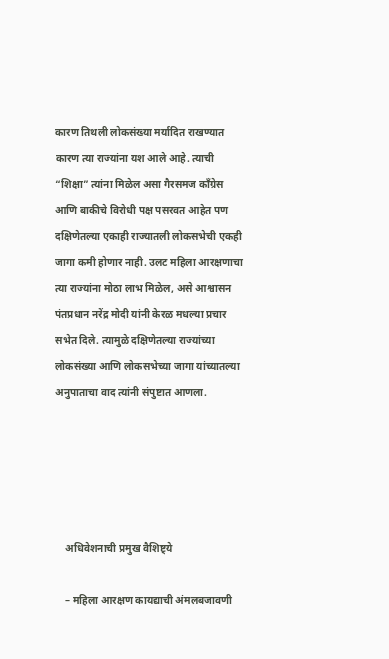कारण तिथली लोकसंख्या मर्यादित राखण्यात कारण त्या राज्यांना यश आले आहे. त्याची “शिक्षा” त्यांना मिळेल असा गैरसमज काँग्रेस आणि बाकीचे विरोधी पक्ष पसरवत आहेत पण दक्षिणेतल्या एकाही राज्यातली लोकसभेची एकही जागा कमी होणार नाही. उलट महिला आरक्षणाचा त्या राज्यांना मोठा लाभ मिळेल, असे आश्वासन पंतप्रधान नरेंद्र मोदी यांनी केरळ मधल्या प्रचार सभेत दिले. त्यामुळे दक्षिणेतल्या राज्यांच्या लोकसंख्या आणि लोकसभेच्या जागा यांच्यातल्या अनुपाताचा वाद त्यांनी संपुष्टात आणला.





    अधिवेशनाची प्रमुख वैशिष्ट्ये

    – महिला आरक्षण कायद्याची अंमलबजावणी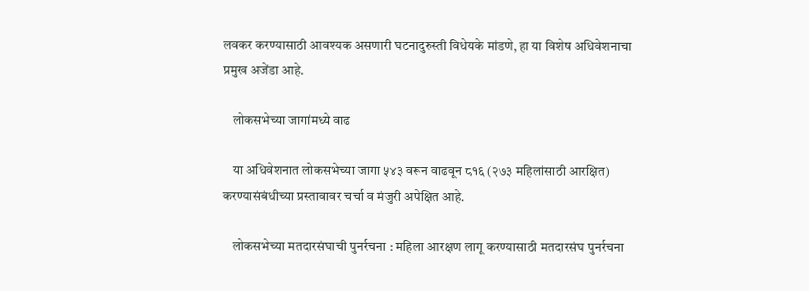लवकर करण्यासाठी आवश्यक असणारी घटनादुरुस्ती विधेयके मांडणे, हा या विशेष अधिवेशनाचा प्रमुख अजेंडा आहे.

    लोकसभेच्या जागांमध्ये वाढ

    या अधिवेशनात लोकसभेच्या जागा ५४३ वरून वाढवून ८१६ (२७३ महिलांसाठी आरक्षित) करण्यासंबंधीच्या प्रस्तावावर चर्चा व मंजुरी अपेक्षित आहे.

    लोकसभेच्या मतदारसंघाची पुनर्रचना : महिला आरक्षण लागू करण्यासाठी मतदारसंघ पुनर्रचना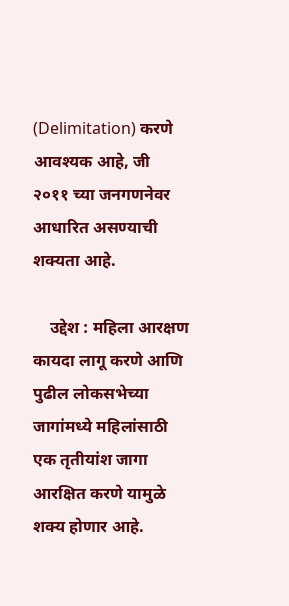(Delimitation) करणे आवश्यक आहे, जी २०११ च्या जनगणनेवर आधारित असण्याची शक्यता आहे.

    उद्देश : महिला आरक्षण कायदा लागू करणे आणि पुढील लोकसभेच्या जागांमध्ये महिलांसाठी एक तृतीयांश जागा आरक्षित करणे यामुळे शक्य होणार आहे.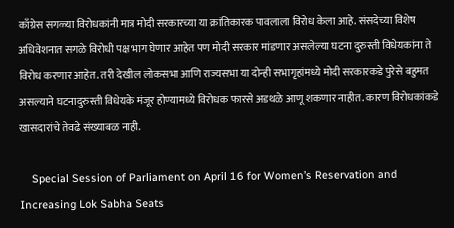काँग्रेस सगळ्या विरोधकांनी मात्र मोदी सरकारच्या या क्रांतिकारक पावलाला विरोध केला आहे. संसदेच्या विशेष अधिवेशनात सगळे विरोधी पक्ष भाग घेणार आहेत पण मोदी सरकार मांडणार असलेल्या घटना दुरुस्ती विधेयकांना ते विरोध करणार आहेत. तरी देखील लोकसभा आणि राज्यसभा या दोन्ही सभागृहांमध्ये मोदी सरकारकडे पुरेसे बहुमत असल्याने घटनादुरुस्ती विधेयके मंजूर होण्यामध्ये विरोधक फारसे अडथळे आणू शकणार नाहीत. कारण विरोधकांकडे खासदारांचे तेवढे संख्याबळ नाही.

    Special Session of Parliament on April 16 for Women’s Reservation and Increasing Lok Sabha Seats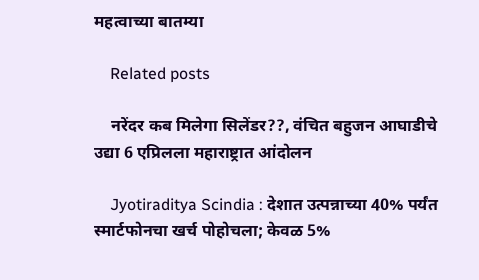महत्वाच्या बातम्या

    Related posts

    नरेंदर कब मिलेगा सिलेंडर??, वंचित बहुजन आघाडीचे उद्या 6 एप्रिलला महाराष्ट्रात आंदोलन

    Jyotiraditya Scindia : देशात उत्पन्नाच्या 40% पर्यंत स्मार्टफोनचा खर्च पोहोचला; केवळ 5%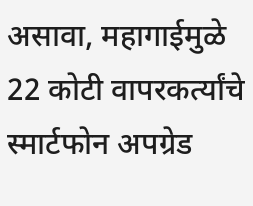असावा, महागाईमुळे 22 कोटी वापरकर्त्यांचे स्मार्टफोन अपग्रेड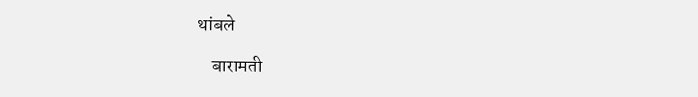थांबले

    बारामती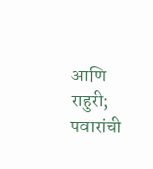आणि राहुरी; पवारांची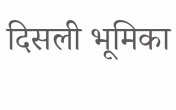दिसली भूमिका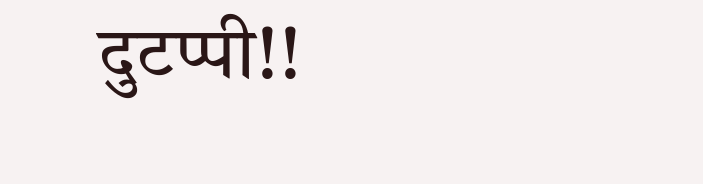दुटप्पी!!